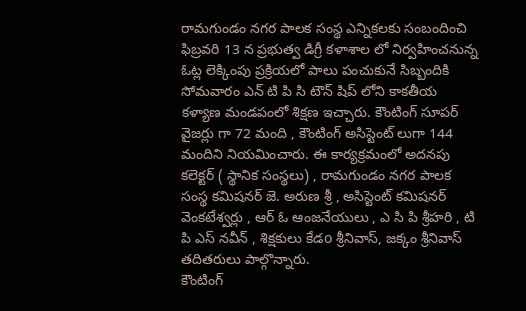రామగుండం నగర పాలక సంస్థ ఎన్నికలకు సంబందించి ఫిబ్రవరి 13 న ప్రభుత్వ డిగ్రీ కళాశాల లో నిర్వహించనున్న ఓట్ల లెక్కింపు ప్రక్రియలో పాలు పంచుకునే సిబ్బందికి సోమవారం ఎన్ టి పి సి టౌన్ షిప్ లోని కాకతీయ కళ్యాణ మండపంలో శిక్షణ ఇచ్చారు. కౌంటింగ్ సూపర్ వైజర్లు గా 72 మంది , కౌంటింగ్ అసిస్టెంట్ లుగా 144 మందిని నియమించారు. ఈ కార్యక్రమంలో అదనపు కలెక్టర్ ( స్థానిక సంస్థలు) , రామగుండం నగర పాలక సంస్థ కమిషనర్ జె. అరుణ శ్రీ , అసిస్టెంట్ కమిషనర్ వెంకటేశ్వర్లు , ఆర్ ఓ ఆంజనేయులు , ఎ సి పి శ్రీహరి , టి పి ఎస్ నవీన్ , శిక్షకులు కేడo శ్రీనివాస్, జక్కం శ్రీనివాస్ తదితరులు పాల్గొన్నారు.
కౌంటింగ్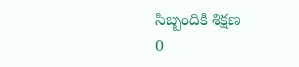సిబ్బందికి శిక్షణ
0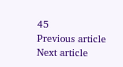45
Previous article
Next article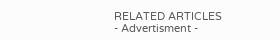RELATED ARTICLES
- Advertisment -